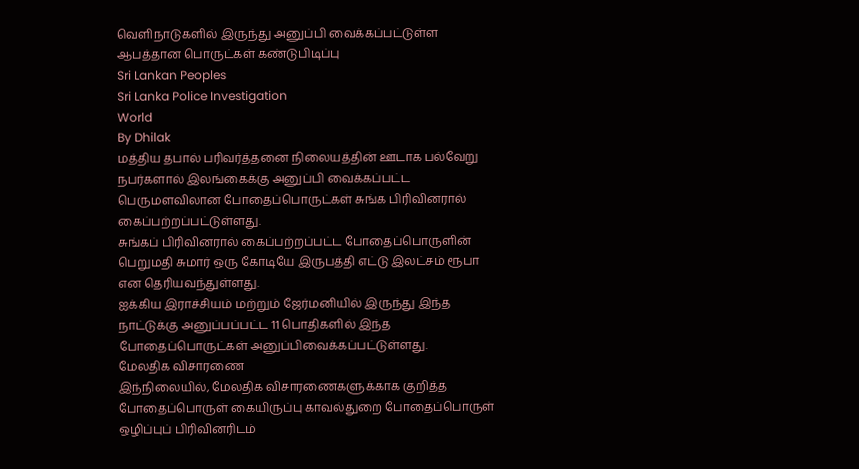வெளிநாடுகளில் இருந்து அனுப்பி வைக்கப்பட்டுள்ள ஆபத்தான பொருட்கள் கண்டுபிடிப்பு
Sri Lankan Peoples
Sri Lanka Police Investigation
World
By Dhilak
மத்திய தபால் பரிவர்த்தனை நிலையத்தின் ஊடாக பல்வேறு நபர்களால் இலங்கைக்கு அனுப்பி வைக்கப்பட்ட பெருமளவிலான போதைப்பொருட்கள் சுங்க பிரிவினரால் கைப்பற்றப்பட்டுள்ளது.
சுங்கப் பிரிவினரால் கைப்பற்றப்பட்ட போதைப்பொருளின் பெறுமதி சுமார் ஒரு கோடியே இருபத்தி எட்டு இலட்சம் ரூபா என தெரியவந்துள்ளது.
ஐக்கிய இராச்சியம் மற்றும் ஜேர்மனியில் இருந்து இந்த நாட்டுக்கு அனுப்பப்பட்ட 11 பொதிகளில் இந்த போதைப்பொருட்கள் அனுப்பிவைக்கப்பட்டுள்ளது.
மேலதிக விசாரணை
இந்நிலையில், மேலதிக விசாரணைகளுக்காக குறித்த போதைப்பொருள் கையிருப்பு காவல்துறை போதைப்பொருள் ஒழிப்புப் பிரிவினரிடம்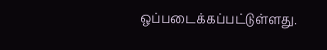ஒப்படைக்கப்பட்டுள்ளது.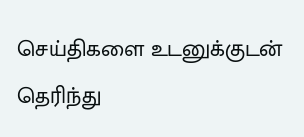செய்திகளை உடனுக்குடன் தெரிந்து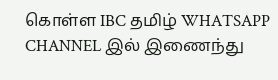கொள்ள IBC தமிழ் WHATSAPP CHANNEL இல் இணைந்து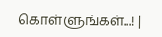கொள்ளுங்கள்...! |